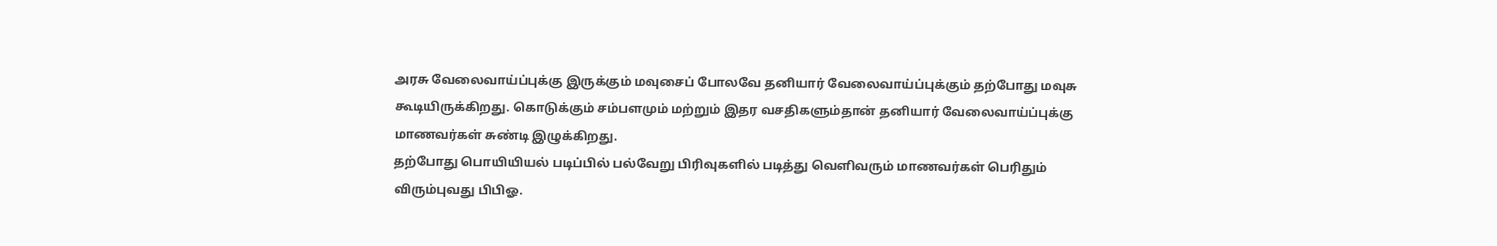அரசு வேலைவாய்ப்புக்கு இருக்கும் மவுசைப் போலவே தனியார் வேலைவாய்ப்புக்கும் தற்போது மவுசு கூடியிருக்கிறது. கொடுக்கும் சம்பளமும் மற்றும் இதர வசதிகளும்தான் தனியார் வேலைவாய்ப்புக்கு மாணவர்கள் சுண்டி இழுக்கிறது.
தற்போது பொயியியல் படிப்பில் பல்வேறு பிரிவுகளில் படித்து வெளிவரும் மாணவர்கள் பெரிதும் விரும்புவது பிபிஓ.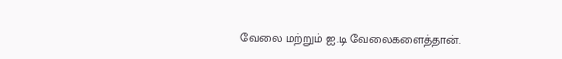வேலை மற்றும் ஐ.டி வேலைகளைத்தான்.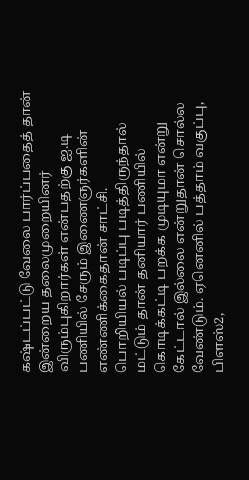கஷ்டப்பட்டு வேலை பார்ப்பதைத் தான் இன்றைய தலைமுறையினர் விரும்புகிறார்கள் என்பதற்கு ஐ.டி பணியில் சேரும் இணைஞர்களின் எண்ணிக்கைதான் சாட்சி.
பொறியியல் படிப்பு படித்திருந்தால் மட்டும் தான் தனியார் பணியில் கொடிக்கட்டி பறக்க முடியுமா என்று கேட்டால் இல்லை என்றுதான் சொல்ல வேண்டும். ஏனெனில் பத்தாம் வகுப்பு, பிளஸ்2,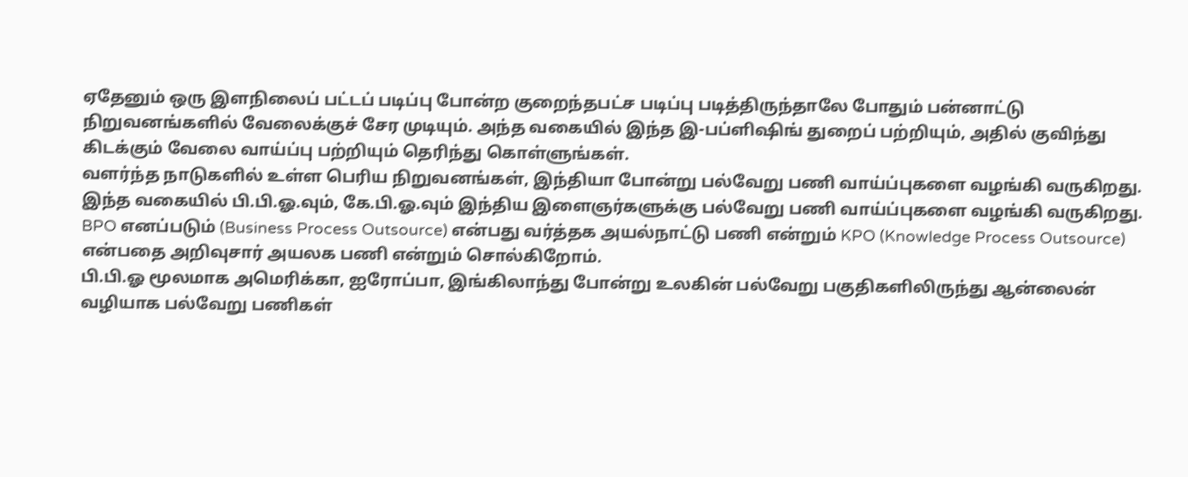ஏதேனும் ஒரு இளநிலைப் பட்டப் படிப்பு போன்ற குறைந்தபட்ச படிப்பு படித்திருந்தாலே போதும் பன்னாட்டு நிறுவனங்களில் வேலைக்குச் சேர முடியும். அந்த வகையில் இந்த இ-பப்ளிஷிங் துறைப் பற்றியும், அதில் குவிந்து கிடக்கும் வேலை வாய்ப்பு பற்றியும் தெரிந்து கொள்ளுங்கள்.
வளர்ந்த நாடுகளில் உள்ள பெரிய நிறுவனங்கள், இந்தியா போன்று பல்வேறு பணி வாய்ப்புகளை வழங்கி வருகிறது. இந்த வகையில் பி.பி.ஓ.வும், கே.பி.ஓ.வும் இந்திய இளைஞர்களுக்கு பல்வேறு பணி வாய்ப்புகளை வழங்கி வருகிறது.
BPO எனப்படும் (Business Process Outsource) என்பது வர்த்தக அயல்நாட்டு பணி என்றும் KPO (Knowledge Process Outsource) என்பதை அறிவுசார் அயலக பணி என்றும் சொல்கிறோம்.
பி.பி.ஓ மூலமாக அமெரிக்கா, ஐரோப்பா, இங்கிலாந்து போன்று உலகின் பல்வேறு பகுதிகளிலிருந்து ஆன்லைன் வழியாக பல்வேறு பணிகள்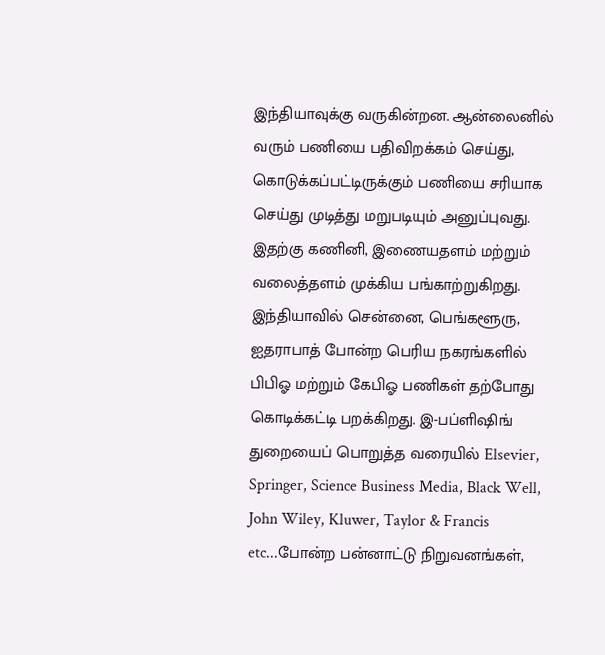இந்தியாவுக்கு வருகின்றன. ஆன்லைனில் வரும் பணியை பதிவிறக்கம் செய்து, கொடுக்கப்பட்டிருக்கும் பணியை சரியாக செய்து முடித்து மறுபடியும் அனுப்புவது. இதற்கு கணினி, இணையதளம் மற்றும் வலைத்தளம் முக்கிய பங்காற்றுகிறது.
இந்தியாவில் சென்னை, பெங்களூரு, ஐதராபாத் போன்ற பெரிய நகரங்களில் பிபிஓ மற்றும் கேபிஓ பணிகள் தற்போது கொடிக்கட்டி பறக்கிறது. இ-பப்ளிஷிங் துறையைப் பொறுத்த வரையில் Elsevier, Springer, Science Business Media, Black Well, John Wiley, Kluwer, Taylor & Francis etc...போன்ற பன்னாட்டு நிறுவனங்கள்,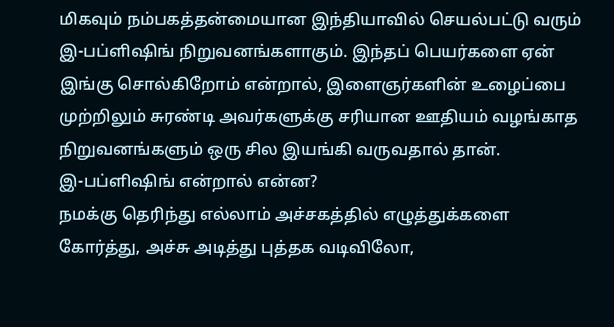மிகவும் நம்பகத்தன்மையான இந்தியாவில் செயல்பட்டு வரும் இ-பப்ளிஷிங் நிறுவனங்களாகும். இந்தப் பெயர்களை ஏன் இங்கு சொல்கிறோம் என்றால், இளைஞர்களின் உழைப்பை முற்றிலும் சுரண்டி அவர்களுக்கு சரியான ஊதியம் வழங்காத நிறுவனங்களும் ஒரு சில இயங்கி வருவதால் தான்.
இ-பப்ளிஷிங் என்றால் என்ன?
நமக்கு தெரிந்து எல்லாம் அச்சகத்தில் எழுத்துக்களை கோர்த்து, அச்சு அடித்து புத்தக வடிவிலோ,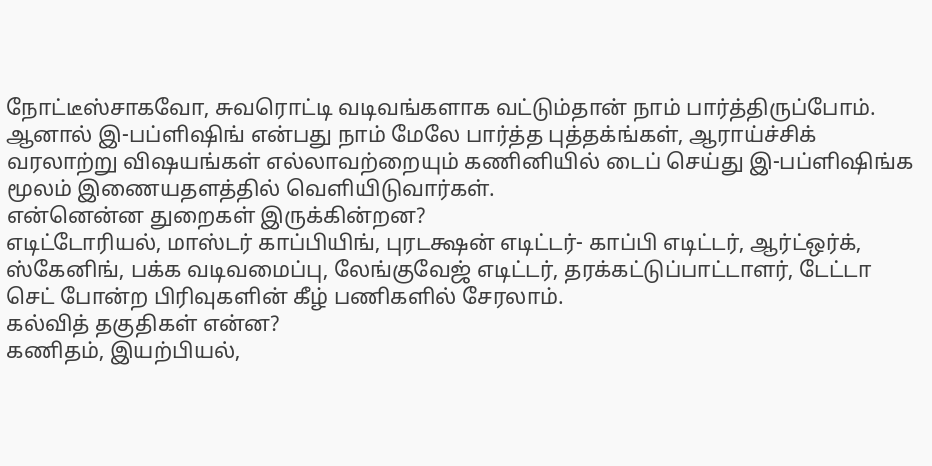நோட்டீஸ்சாகவோ, சுவரொட்டி வடிவங்களாக வட்டும்தான் நாம் பார்த்திருப்போம். ஆனால் இ-பப்ளிஷிங் என்பது நாம் மேலே பார்த்த புத்தக்ங்கள், ஆராய்ச்சிக் வரலாற்று விஷயங்கள் எல்லாவற்றையும் கணினியில் டைப் செய்து இ-பப்ளிஷிங்க மூலம் இணையதளத்தில் வெளியிடுவார்கள்.
என்னென்ன துறைகள் இருக்கின்றன?
எடிட்டோரியல், மாஸ்டர் காப்பியிங், புரடக்ஷன் எடிட்டர்- காப்பி எடிட்டர், ஆர்ட்ஒர்க், ஸ்கேனிங், பக்க வடிவமைப்பு, லேங்குவேஜ் எடிட்டர், தரக்கட்டுப்பாட்டாளர், டேட்டா செட் போன்ற பிரிவுகளின் கீழ் பணிகளில் சேரலாம்.
கல்வித் தகுதிகள் என்ன?
கணிதம், இயற்பியல்,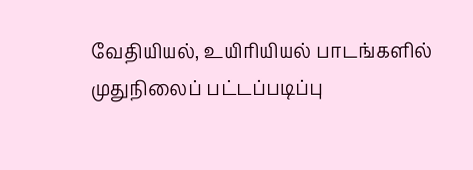வேதியியல், உயிரியியல் பாடங்களில் முதுநிலைப் பட்டப்படிப்பு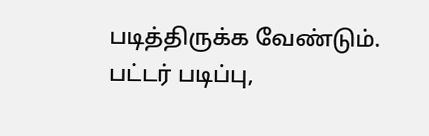படித்திருக்க வேண்டும்.
பட்டர் படிப்பு,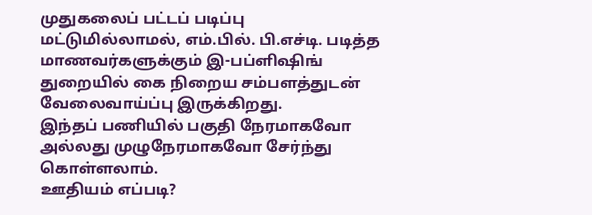முதுகலைப் பட்டப் படிப்பு மட்டுமில்லாமல், எம்.பில். பி.எச்டி. படித்த மாணவர்களுக்கும் இ-பப்ளிஷிங் துறையில் கை நிறைய சம்பளத்துடன் வேலைவாய்ப்பு இருக்கிறது.
இந்தப் பணியில் பகுதி நேரமாகவோ அல்லது முழுநேரமாகவோ சேர்ந்து கொள்ளலாம்.
ஊதியம் எப்படி?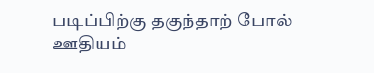படிப்பிற்கு தகுந்தாற் போல் ஊதியம்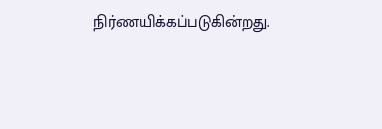நிர்ணயிக்கப்படுகின்றது.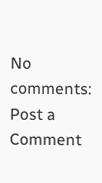No comments:
Post a Comment